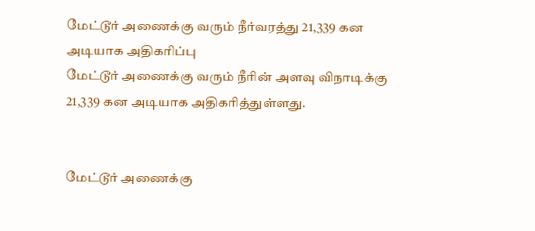மேட்டூர் அணைக்கு வரும் நீர்வரத்து 21,339 கன அடியாக அதிகரிப்பு
மேட்டூர் அணைக்கு வரும் நீரின் அளவு விநாடிக்கு 21,339 கன அடியாக அதிகரித்துள்ளது.


மேட்டூர் அணைக்கு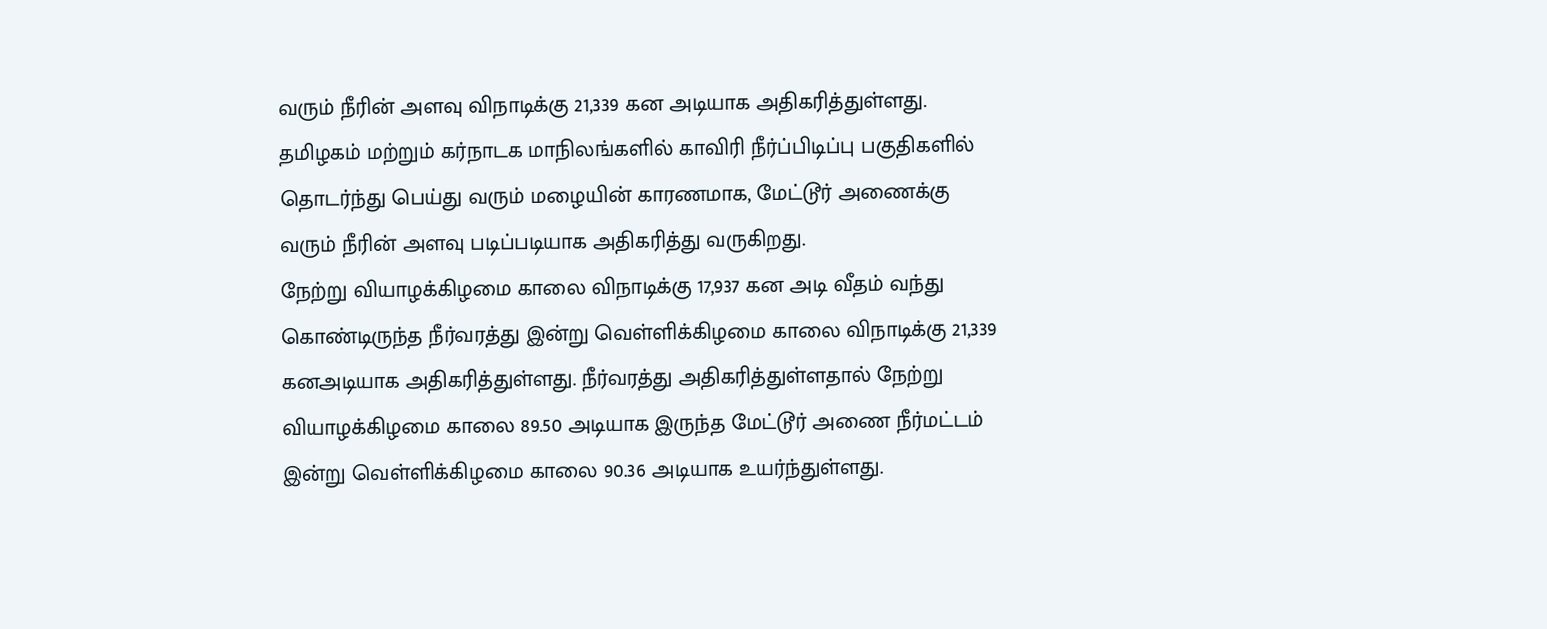வரும் நீரின் அளவு விநாடிக்கு 21,339 கன அடியாக அதிகரித்துள்ளது.
தமிழகம் மற்றும் கர்நாடக மாநிலங்களில் காவிரி நீர்ப்பிடிப்பு பகுதிகளில் தொடர்ந்து பெய்து வரும் மழையின் காரணமாக, மேட்டூர் அணைக்கு வரும் நீரின் அளவு படிப்படியாக அதிகரித்து வருகிறது.
நேற்று வியாழக்கிழமை காலை விநாடிக்கு 17,937 கன அடி வீதம் வந்து கொண்டிருந்த நீர்வரத்து இன்று வெள்ளிக்கிழமை காலை விநாடிக்கு 21,339 கனஅடியாக அதிகரித்துள்ளது. நீர்வரத்து அதிகரித்துள்ளதால் நேற்று வியாழக்கிழமை காலை 89.50 அடியாக இருந்த மேட்டூர் அணை நீர்மட்டம் இன்று வெள்ளிக்கிழமை காலை 90.36 அடியாக உயர்ந்துள்ளது.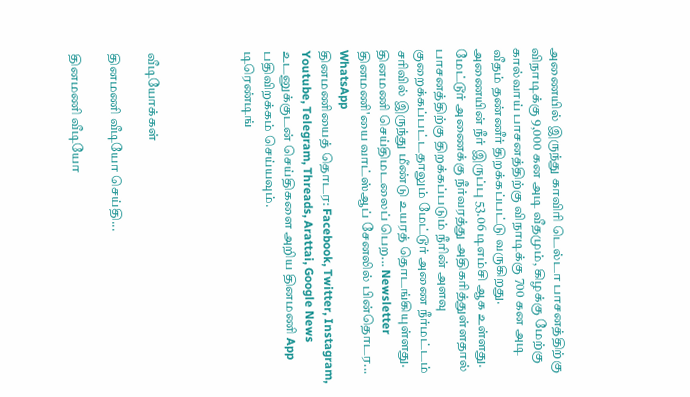அணையில் இருந்து காவிரி டெல்டா பாசனத்திற்கு விநாடிக்கு 9,000 கன அடி வீதமும், கிழக்கு மேற்கு கால்வாய் பாசனத்திற்கு விநாடிக்கு 700 கன அடி வீதம் தண்ணீர் திறக்கப்பட்டு வருகிறது. அணையின் நீர் இருப்பு 53.06 டிஎம்சி ஆக உள்ளது.
மேட்டூர் அணைக்கு நீர்வரத்து அதிகரித்துள்ளதால் பாசனத்திற்கு திறக்கப்படும் நீரின் அளவு குறைக்கப்பட்டதாலும் மேட்டூர் அணை நீர்மட்டம் சரிவில் இருந்து மீண்டு உயரத் தொடங்கியுள்ளது.
தினமணி செய்திமடலைப் பெற... Newsletter
தினமணி'யை வாட்ஸ்ஆப் சேனலில் பின்தொடர... WhatsApp
தினமணியைத் தொடர: Facebook, Twitter, Instagram, Youtube, Telegram, Threads, Arattai, Google News
உடனுக்குடன் செய்திகளை அறிய தினமணி App பதிவிறக்கம் செய்யவும்.
டிரெண்டிங்




வீடியோக்கள்

தினமணி வீடியோ செய்தி...

தினமணி வீடியோ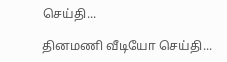செய்தி...

தினமணி வீடியோ செய்தி...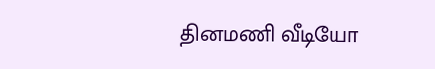தினமணி வீடியோ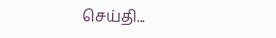செய்தி...